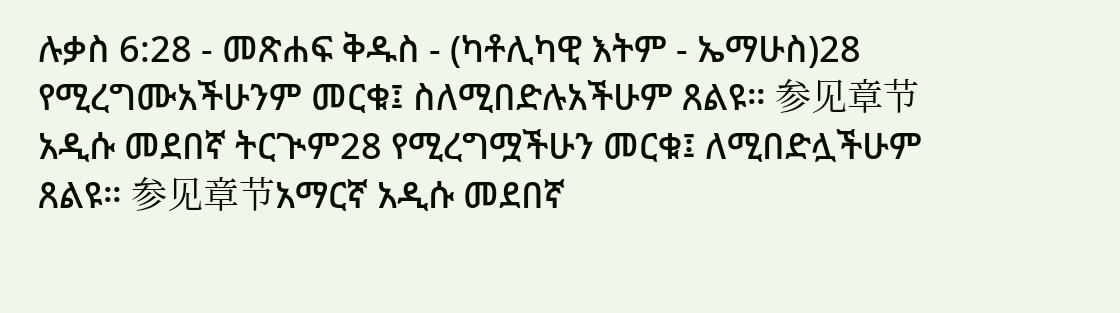ሉቃስ 6:28 - መጽሐፍ ቅዱስ - (ካቶሊካዊ እትም - ኤማሁስ)28 የሚረግሙአችሁንም መርቁ፤ ስለሚበድሉአችሁም ጸልዩ። 参见章节አዲሱ መደበኛ ትርጒም28 የሚረግሟችሁን መርቁ፤ ለሚበድሏችሁም ጸልዩ። 参见章节አማርኛ አዲሱ መደበኛ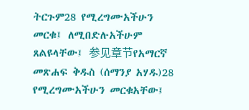ትርጉም28 የሚረግሙአችሁን መርቁ፤ ለሚበድሉአችሁም ጸልዩላቸው፤ 参见章节የአማርኛ መጽሐፍ ቅዱስ (ሰማንያ አሃዱ)28 የሚረግሙአችሁን መርቁአቸው፤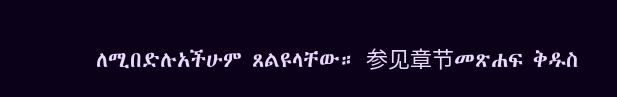ለሚበድሉአችሁም ጸልዩላቸው። 参见章节መጽሐፍ ቅዱስ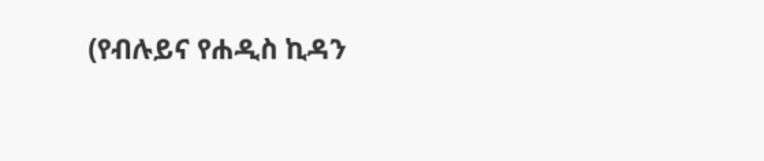(የብሉይና የሐዲስ ኪዳን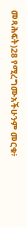መጻሕፍት)28 የሚረግሙአችሁንም መርቁ፥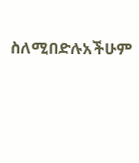ስለሚበድሉአችሁም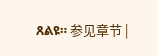ጸልዩ። 参见章节 |